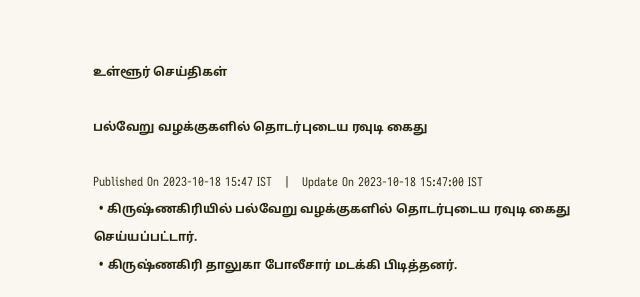உள்ளூர் செய்திகள்

பல்வேறு வழக்குகளில் தொடர்புடைய ரவுடி கைது

Published On 2023-10-18 15:47 IST   |   Update On 2023-10-18 15:47:00 IST
  • கிருஷ்ணகிரியில் பல்வேறு வழக்குகளில் தொடர்புடைய ரவுடி கைது செய்யப்பட்டார்.
  • கிருஷ்ணகிரி தாலுகா போலீசார் மடக்கி பிடித்தனர்.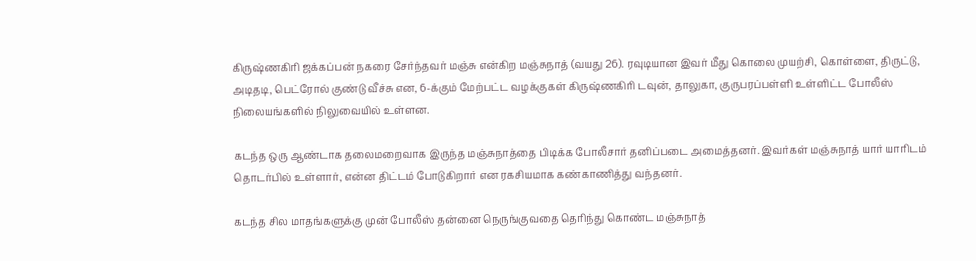கிருஷ்ணகிரி ஜக்கப்பன் நகரை சேர்ந்தவர் மஞ்சு என்கிற மஞ்சுநாத் (வயது 26). ரவுடியான இவர் மீது கொலை முயற்சி, கொள்ளை, திருட்டு, அடிதடி, பெட்ரோல் குண்டு வீச்சு என, 6-க்கும் மேற்பட்ட வழக்குகள் கிருஷ்ணகிரி டவுன், தாலுகா, குருபரப்பள்ளி உள்ளிட்ட போலீஸ் நிலையங்களில் நிலுவையில் உள்ளன.

கடந்த ஒரு ஆண்டாக தலைமறைவாக இருந்த மஞ்சுநாத்தை பிடிக்க போலீசார் தனிப்படை அமைத்தனர். இவர்கள் மஞ்சுநாத் யார் யாரிடம் தொடர்பில் உள்ளார், என்ன திட்டம் போடுகிறார் என ரகசியமாக கண்காணித்து வந்தனர்.

கடந்த சில மாதங்களுக்கு முன் போலீஸ் தன்னை நெருங்குவதை தெரிந்து கொண்ட மஞ்சுநாத்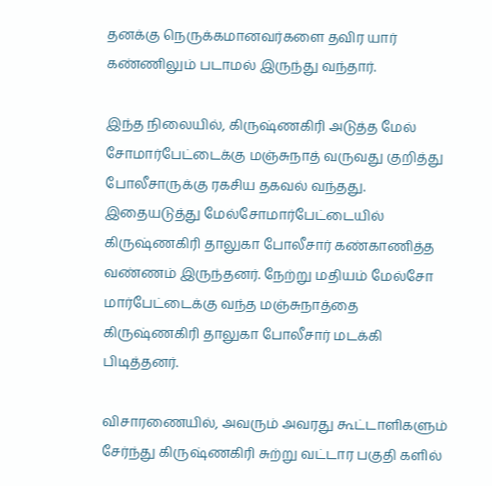தனக்கு நெருக்கமானவர்களை தவிர யார் கண்ணிலும் படாமல் இருந்து வந்தார்.

இந்த நிலையில், கிருஷ்ணகிரி அடுத்த மேல் சோமார்பேட்டைக்கு மஞ்சுநாத் வருவது குறித்து போலீசாருக்கு ரகசிய தகவல் வந்தது. இதையடுத்து மேல்சோமார்பேட்டையில் கிருஷ்ணகிரி தாலுகா போலீசார் கண்காணித்த வண்ணம் இருந்தனர். நேற்று மதியம் மேல்சோ மார்பேட்டைக்கு வந்த மஞ்சுநாத்தை கிருஷ்ணகிரி தாலுகா போலீசார் மடக்கி பிடித்தனர்.

விசாரணையில், அவரும் அவரது கூட்டாளிகளும் சேர்ந்து கிருஷ்ணகிரி சுற்று வட்டார பகுதி களில்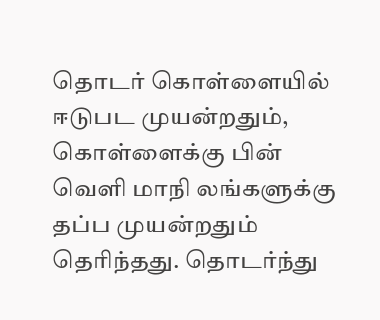தொடர் கொள்ளையில் ஈடுபட முயன்றதும், கொள்ளைக்கு பின் வெளி மாநி லங்களுக்கு தப்ப முயன்றதும் தெரிந்தது. தொடர்ந்து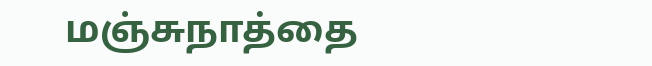மஞ்சுநாத்தை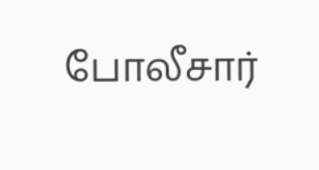போலீசார்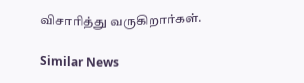விசாரித்து வருகிறார்கள்.

Similar News